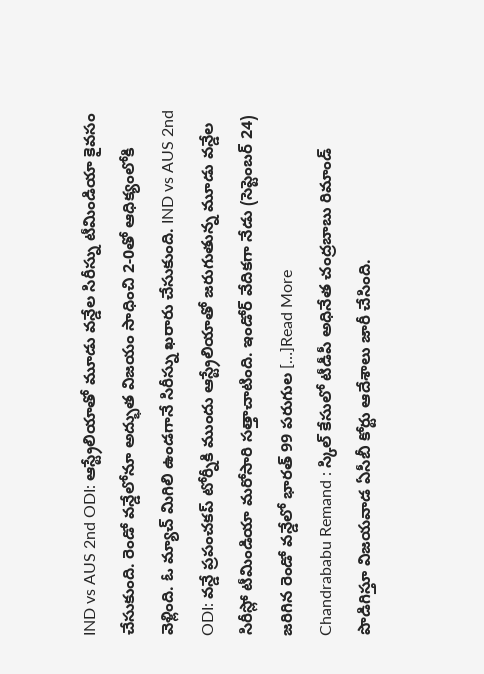IND vs AUS 2nd ODI: ఆస్ట్రేలియాతో మూడు వన్డేల సిరీస్ను టీమిండియా కైవసం చేసుకుంది. రెండో వన్డేలోనూ అద్భుత విజయం సాధించి 2-0తో ఆధిక్యంలోకి వెళ్లింది. ఓ మ్యాచ్ మిగిలి ఉండగానే సిరీస్ను ఖరారు చేసుకుంది. IND vs AUS 2nd ODI: వన్డే ప్రపంచకప్ టోర్నీకి ముందు ఆస్ట్రేలియాతో జరుగుతున్న మూడు వన్డేల సిరీస్లో టీమిండియా మరోసారి సత్తాచాటింది. ఇండోర్ వేదికగా నేడు (సెప్టెంబర్ 24) జరిగిన రెండో వన్డేలో భారత్ 99 పరుగుల […]Read More
Chandrababu Remand : స్కిల్ కేసులో టీడీపీ అధినేత చంద్రబాబు రిమాండ్ పొడిగిస్తూ విజయవాడ ఏసీబీ కోర్టు ఆదేశాలు జారీ చేసింది.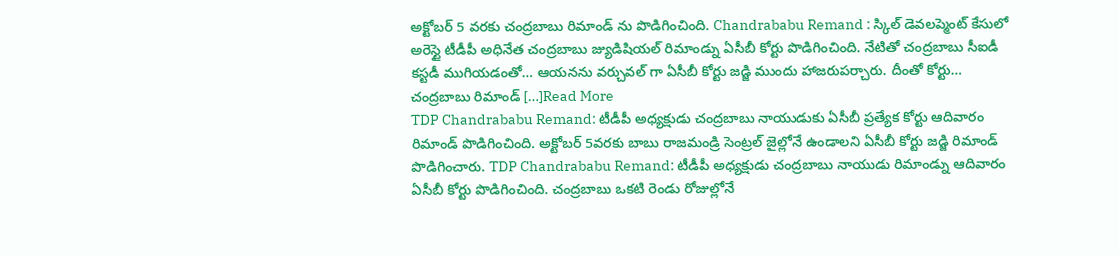అక్టోబర్ 5 వరకు చంద్రబాబు రిమాండ్ ను పొడిగించింది. Chandrababu Remand : స్కిల్ డెవలప్మెంట్ కేసులో అరెస్టై టీడీపీ అధినేత చంద్రబాబు జ్యుడిషియల్ రిమాండ్ను ఏసీబీ కోర్టు పొడిగించింది. నేటితో చంద్రబాబు సీఐడీ కస్టడీ ముగియడంతో… ఆయనను వర్చువల్ గా ఏసీబీ కోర్టు జడ్జి ముందు హాజరుపర్చారు. దీంతో కోర్టు… చంద్రబాబు రిమాండ్ […]Read More
TDP Chandrababu Remand: టీడీపీ అధ్యక్షుడు చంద్రబాబు నాయుడుకు ఏసీబీ ప్రత్యేక కోర్టు ఆదివారం రిమాండ్ పొడిగించింది. అక్టోబర్ 5వరకు బాబు రాజమండ్రి సెంట్రల్ జైల్లోనే ఉండాలని ఏసీబీ కోర్టు జడ్జి రిమాండ్ పొడిగించారు. TDP Chandrababu Remand: టీడీపీ అధ్యక్షుడు చంద్రబాబు నాయుడు రిమాండ్ను ఆదివారం ఏసీబీ కోర్టు పొడిగించింది. చంద్రబాబు ఒకటి రెండు రోజుల్లోనే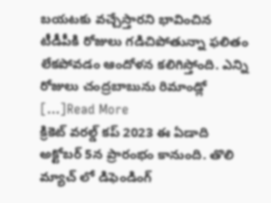బయటకు వచ్చేస్తారని భావించిన టీడీపీకి రోజులు గడిచిపోతున్నా ఫలితం లేకపోవడం ఆందోళన కలిగిస్తోంది. ఎన్ని రోజులు చంద్రబాబును రిమాండ్లో […]Read More
క్రికెట్ వరల్డ్ కప్ 2023 ఈ ఏడాది అక్టోబర్ 5న ప్రారంభం కానుంది. తొలి మ్యాచ్ లో డిఫెండింగ్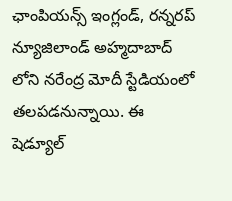ఛాంపియన్స్ ఇంగ్లండ్, రన్నరప్ న్యూజిలాండ్ అహ్మదాబాద్ లోని నరేంద్ర మోదీ స్టేడియంలో తలపడనున్నాయి. ఈ షెడ్యూల్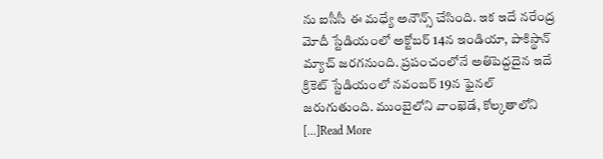ను ఐసీసీ ఈ మధ్యే అనౌన్స్ చేసింది. ఇక ఇదే నరేంద్ర మోదీ స్టేడియంలో అక్టోబర్ 14న ఇండియా, పాకిస్థాన్ మ్యాచ్ జరగనుంది. ప్రపంచంలోనే అతిపెద్దదైన ఇదే క్రికెట్ స్టేడియంలో నవంబర్ 19న ఫైనల్ జరుగుతుంది. ముంబైలోని వాంఖెడే, కోల్కతాలోని […]Read More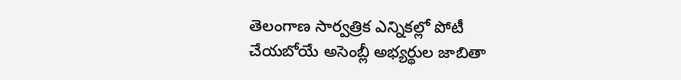తెలంగాణ సార్వత్రిక ఎన్నికల్లో పోటీ చేయబోయే అసెంబ్లీ అభ్యర్థుల జాబితా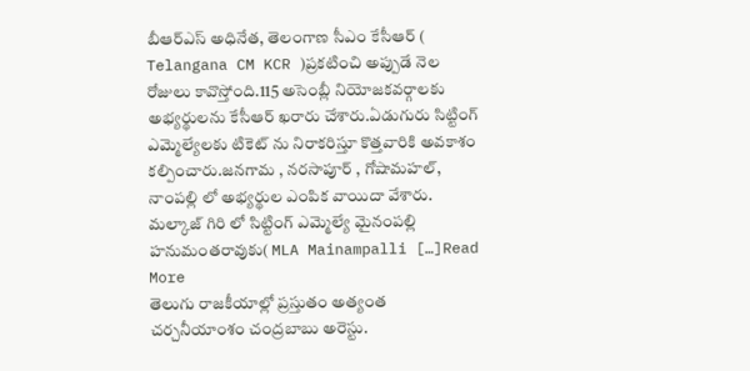బీఆర్ఎస్ అధినేత, తెలంగాణ సీఎం కేసీఆర్ ( Telangana CM KCR )ప్రకటించి అప్పుడే నెల రోజులు కావొస్తోంది.115 అసెంబ్లీ నియోజకవర్గాలకు అభ్యర్థులను కేసీఆర్ ఖరారు చేశారు.ఏడుగురు సిట్టింగ్ ఎమ్మెల్యేలకు టికెట్ ను నిరాకరిస్తూ కొత్తవారికి అవకాశం కల్పించారు.జనగామ , నరసాపూర్ , గోషామహల్, నాంపల్లి లో అభ్యర్థుల ఎంపిక వాయిదా వేశారు. మల్కాజ్ గిరి లో సిట్టింగ్ ఎమ్మెల్యే మైనంపల్లి హనుమంతరావుకు( MLA Mainampalli […]Read More
తెలుగు రాజకీయాల్లో ప్రస్తుతం అత్యంత చర్చనీయాంశం చంద్రబాబు అరెస్టు.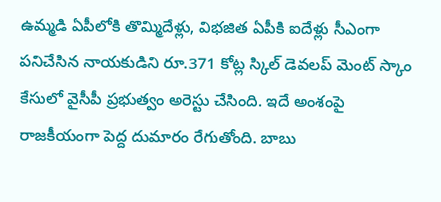ఉమ్మడి ఏపీలోకి తొమ్మిదేళ్లు, విభజిత ఏపీకి ఐదేళ్లు సీఎంగా పనిచేసిన నాయకుడిని రూ.371 కోట్ల స్కిల్ డెవలప్ మెంట్ స్కాం కేసులో వైసీపీ ప్రభుత్వం అరెస్టు చేసింది. ఇదే అంశంపై రాజకీయంగా పెద్ద దుమారం రేగుతోంది. బాబు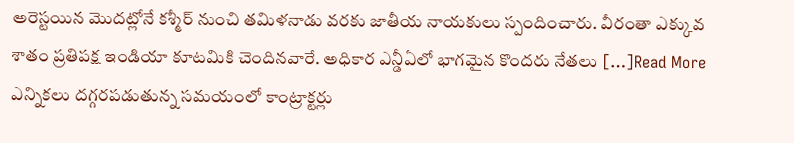అరెస్టయిన మొదట్లోనే కశ్మీర్ నుంచి తమిళనాడు వరకు జాతీయ నాయకులు స్పందించారు. వీరంతా ఎక్కువ శాతం ప్రతిపక్ష ఇండియా కూటమికి చెందినవారే. అధికార ఎన్డీఏలో భాగమైన కొందరు నేతలు […]Read More
ఎన్నికలు దగ్గరపడుతున్న సమయంలో కాంట్రాక్టర్లు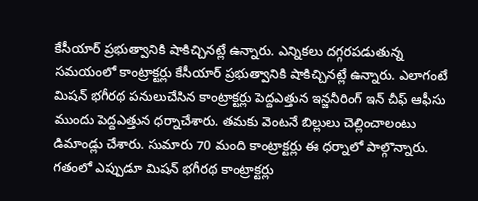కేసీయార్ ప్రభుత్వానికి షాకిచ్చినట్లే ఉన్నారు. ఎన్నికలు దగ్గరపడుతున్న సమయంలో కాంట్రాక్టర్లు కేసీయార్ ప్రభుత్వానికి షాకిచ్చినట్లే ఉన్నారు. ఎలాగంటే మిషన్ భగీరథ పనులుచేసిన కాంట్రాక్టర్లు పెద్దఎత్తున ఇన్జనీరింగ్ ఇన్ చీఫ్ ఆఫీసు ముందు పెద్దఎత్తున ధర్నాచేశారు. తమకు వెంటనే బిల్లులు చెల్లించాలంటు డిమాండ్లు చేశారు. సుమారు 70 మంది కాంట్రాక్టర్లు ఈ ధర్నాలో పాల్గొన్నారు. గతంలో ఎప్పుడూ మిషన్ భగీరథ కాంట్రాక్టర్లు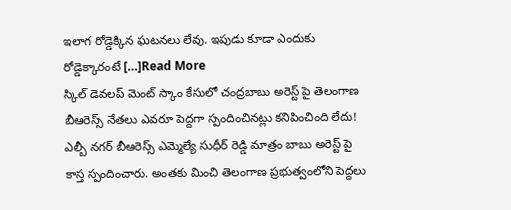ఇలాగ రోడ్డెక్కిన ఘటనలు లేవు. ఇపుడు కూడా ఎందుకు రోడ్డెక్కారంటే […]Read More
స్కిల్ డెవలప్ మెంట్ స్కాం కేసులో చంద్రబాబు అరెస్ట్ పై తెలంగాణ బీఆరెస్స్ నేతలు ఎవరూ పెద్దగా స్పందించినట్లు కనిపించింది లేదు! ఎల్బీ నగర్ బీఆరెస్స్ ఎమ్మెల్యే సుధీర్ రెడ్డి మాత్రం బాబు అరెస్ట్ పై కాస్త స్పందించారు. అంతకు మించి తెలంగాణ ప్రభుత్వంలోని పెద్దలు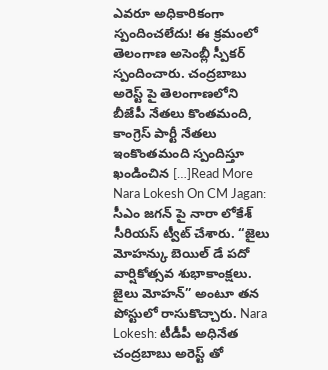ఎవరూ అధికారికంగా స్పందించలేదు! ఈ క్రమంలో తెలంగాణ అసెంబ్లీ స్పీకర్ స్పందించారు. చంద్రబాబు అరెస్ట్ పై తెలంగాణలోని బీజేపీ నేతలు కొంతమంది, కాంగ్రెస్ పార్టీ నేతలు ఇంకొంతమంది స్పందిస్తూ ఖండించిన […]Read More
Nara Lokesh On CM Jagan: సీఎం జగన్ పై నారా లోకేశ్ సీరియస్ ట్వీట్ చేశారు. “జైలు మోహన్కు బెయిల్ డే పదో వార్షికోత్సవ శుభాకాంక్షలు. జైలు మోహన్” అంటూ తన పోస్టులో రాసుకొచ్చారు. Nara Lokesh: టీడీపీ అధినేత చంద్రబాబు అరెస్ట్ తో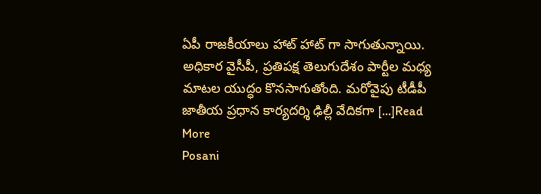ఏపీ రాజకీయాలు హాట్ హాట్ గా సాగుతున్నాయి. అధికార వైసీపీ, ప్రతిపక్ష తెలుగుదేశం పార్టీల మధ్య మాటల యుద్ధం కొనసాగుతోంది. మరోవైపు టీడీపీ జాతీయ ప్రధాన కార్యదర్శి ఢిల్లీ వేదికగా […]Read More
Posani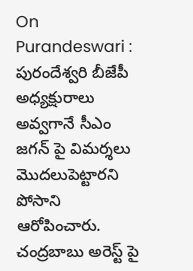On Purandeswari : పురందేశ్వరి బీజేపీ అధ్యక్షురాలు అవ్వగానే సీఎం జగన్ పై విమర్శలు మొదలుపెట్టారని పోసాని ఆరోపించారు. చంద్రబాబు అరెస్ట్ పై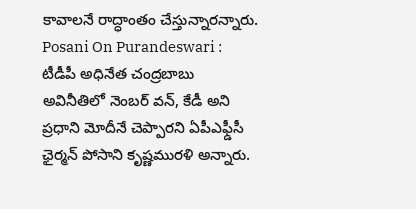కావాలనే రాద్ధాంతం చేస్తున్నారన్నారు. Posani On Purandeswari : టీడీపీ అధినేత చంద్రబాబు అవినీతిలో నెంబర్ వన్, కేడీ అని ప్రధాని మోదీనే చెప్పారని ఏపీఎఫ్డీసీ ఛైర్మన్ పోసాని కృష్ణమురళి అన్నారు.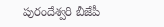పురందేశ్వరి బీజేపీ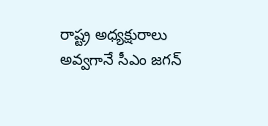రాష్ట్ర అధ్యక్షురాలు అవ్వగానే సీఎం జగన్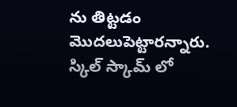ను తిట్టడం మొదలుపెట్టారన్నారు. స్కిల్ స్కామ్ లో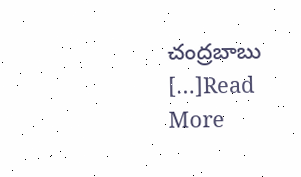చంద్రబాబు […]Read More